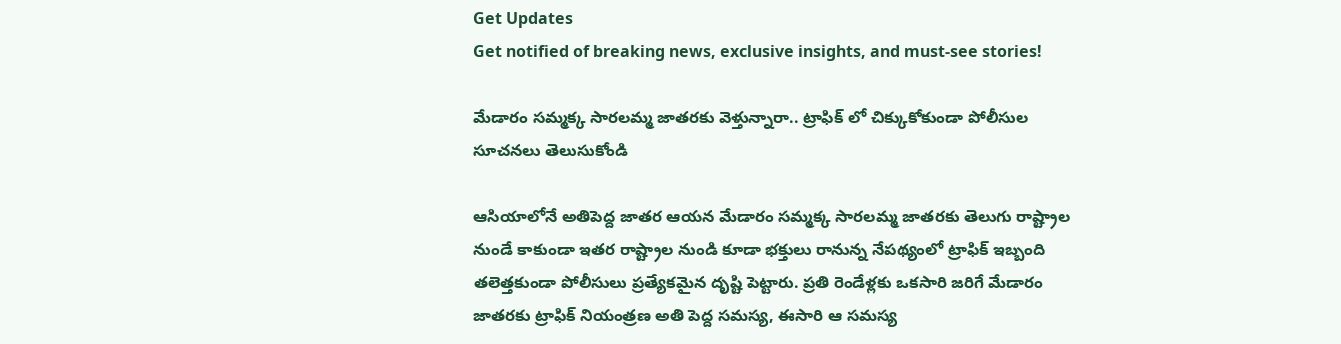Get Updates
Get notified of breaking news, exclusive insights, and must-see stories!

మేడారం సమ్మక్క సారలమ్మ జాతరకు వెళ్తున్నారా.. ట్రాఫిక్ లో చిక్కుకోకుండా పోలీసుల సూచనలు తెలుసుకోండి

ఆసియాలోనే అతిపెద్ద జాతర ఆయన మేడారం సమ్మక్క సారలమ్మ జాతరకు తెలుగు రాష్ట్రాల నుండే కాకుండా ఇతర రాష్ట్రాల నుండి కూడా భక్తులు రానున్న నేపథ్యంలో ట్రాఫిక్ ఇబ్బంది తలెత్తకుండా పోలీసులు ప్రత్యేకమైన దృష్టి పెట్టారు. ప్రతి రెండేళ్లకు ఒకసారి జరిగే మేడారం జాతరకు ట్రాఫిక్ నియంత్రణ అతి పెద్ద సమస్య, ఈసారి ఆ సమస్య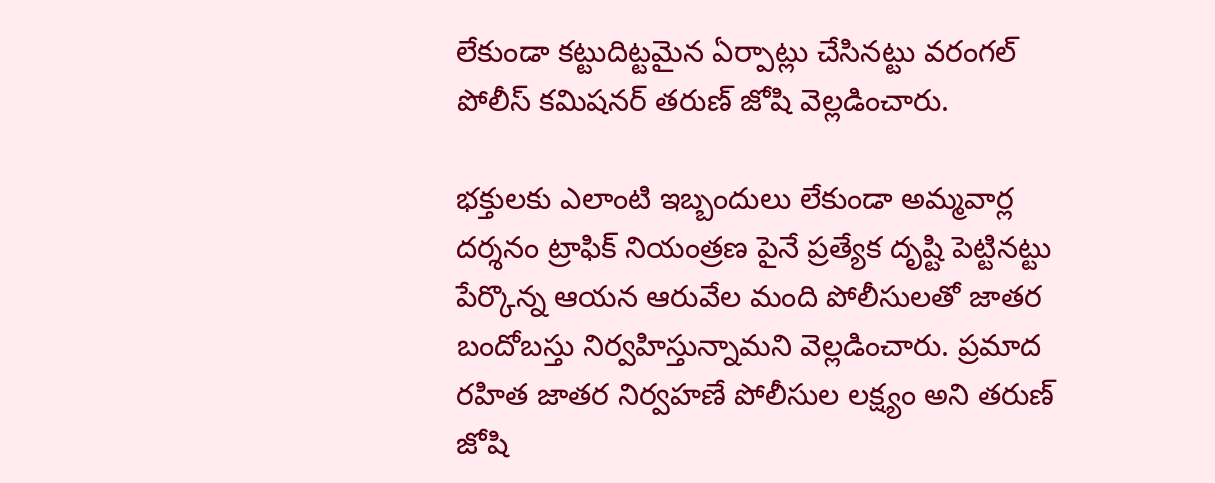లేకుండా కట్టుదిట్టమైన ఏర్పాట్లు చేసినట్టు వరంగల్ పోలీస్ కమిషనర్ తరుణ్ జోషి వెల్లడించారు.

భక్తులకు ఎలాంటి ఇబ్బందులు లేకుండా అమ్మవార్ల దర్శనం ట్రాఫిక్ నియంత్రణ పైనే ప్రత్యేక దృష్టి పెట్టినట్టు పేర్కొన్న ఆయన ఆరువేల మంది పోలీసులతో జాతర బందోబస్తు నిర్వహిస్తున్నామని వెల్లడించారు. ప్రమాద రహిత జాతర నిర్వహణే పోలీసుల లక్ష్యం అని తరుణ్ జోషి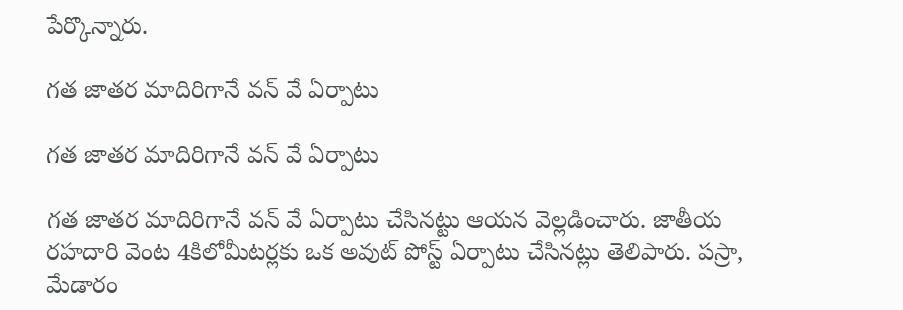పేర్కొన్నారు.

గత జాతర మాదిరిగానే వన్ వే ఏర్పాటు

గత జాతర మాదిరిగానే వన్ వే ఏర్పాటు

గత జాతర మాదిరిగానే వన్ వే ఏర్పాటు చేసినట్టు ఆయన వెల్లడించారు. జాతీయ రహదారి వెంట 4కిలోమీటర్లకు ఒక అవుట్ పోస్ట్ ఏర్పాటు చేసినట్లు తెలిపారు. పస్రా, మేడారం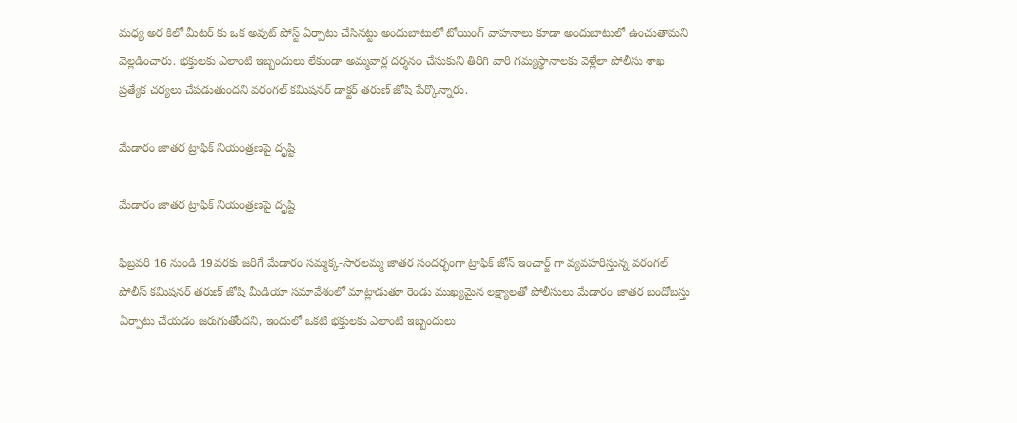మధ్య అర కిలో మీటర్ కు ఒక అవుట్ పోస్ట్ ఏర్పాటు చేసినట్టు అందుబాటులో టోయింగ్ వాహనాలు కూడా అందుబాటులో ఉంచుతామని వెల్లడించారు. భక్తులకు ఎలాంటి ఇబ్బందులు లేకుండా అమ్మవార్ల దర్శనం చేసుకుని తిరిగి వారి గమ్యస్థానాలకు వెళ్లేలా పోలీసు శాఖ ప్రత్యేక చర్యలు చేపడుతుందని వరంగల్ కమిషనర్ డాక్టర్ తరుణ్ జోషి పేర్కొన్నారు.

మేడారం జాతర ట్రాఫిక్ నియంత్రణపై దృష్టి

మేడారం జాతర ట్రాఫిక్ నియంత్రణపై దృష్టి

ఫిబ్రవరి 16 నుండి 19వరకు జరిగే మేడారం సమ్మక్క-సారలమ్మ జాతర సందర్భంగా ట్రాఫిక్ జోన్ ఇంచార్జ్ గా వ్యవహరిస్తున్న వరంగల్ పోలీస్ కమిషనర్ తరుణ్ జోషి మీడియా సమావేశంలో మాట్లాడుతూ రెండు ముఖ్యమైన లక్ష్యాలతో పోలీసులు మేడారం జాతర బందోబస్తు ఏర్పాటు చేయడం జరుగుతోందని, ఇందులో ఒకటి భక్తులకు ఎలాంటి ఇబ్బందులు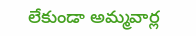లేకుండా అమ్మవార్ల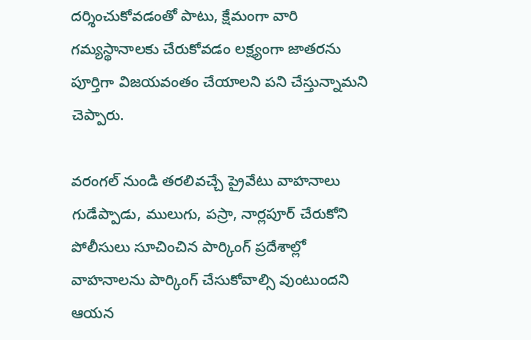దర్శించుకోవడంతో పాటు, క్షేమంగా వారి గమ్యస్థానాలకు చేరుకోవడం లక్ష్యంగా జాతరను పూర్తిగా విజయవంతం చేయాలని పని చేస్తున్నామని చెప్పారు.

వరంగల్ నుండి తరలివచ్చే ప్రైవేటు వాహనాలు గుడేప్పాడు, ములుగు, పస్రా, నార్లపూర్ చేరుకోని పోలీసులు సూచించిన పార్కింగ్ ప్రదేశాల్లో వాహనాలను పార్కింగ్ చేసుకోవాల్సి వుంటుందని ఆయన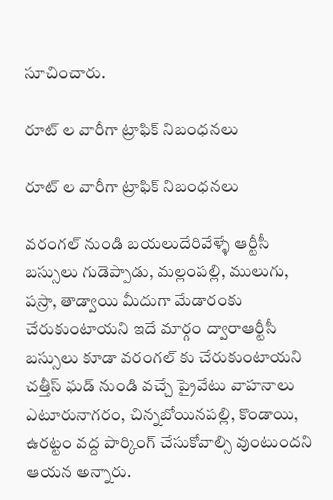సూచించారు.

రూట్ ల వారీగా ట్రాఫిక్ నిబంధనలు

రూట్ ల వారీగా ట్రాఫిక్ నిబంధనలు

వరంగల్ నుండి బయలుదేరివేళ్ళే ఆర్టీసీ బస్సులు గుడెప్పాడు, మల్లంపల్లి, ములుగు, పస్రా, తాడ్వాయి మీదుగా మేడారంకు చేరుకుంటాయని ఇదే మార్గం ద్వారాఆర్టీసీ బస్సులు కూడా వరంగల్ కు చేరుకుంటాయని చత్తీస్ ఘడ్ నుండి వచ్చే ప్రైవేటు వాహనాలు ఎటూరునాగరం, చిన్నబోయినపల్లి, కొండాయి, ఉరట్టం వద్ద పార్కింగ్ చేసుకోవాల్సి వుంటుందని ఆయన అన్నారు.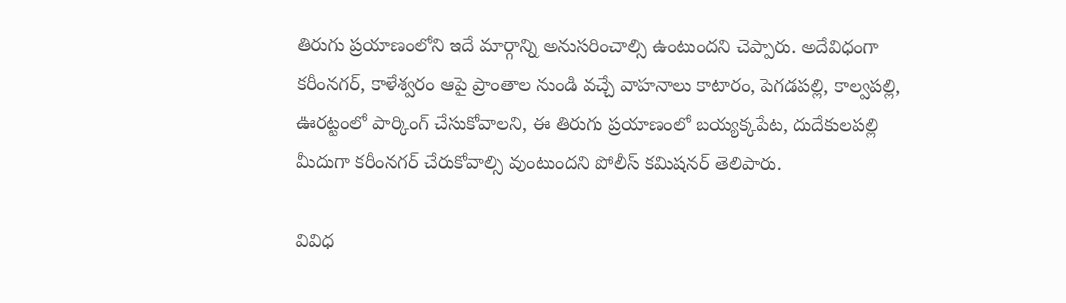తిరుగు ప్రయాణంలోని ఇదే మార్గాన్ని అనుసరించాల్సి ఉంటుందని చెప్పారు. అదేవిధంగా కరీంనగర్, కాళేశ్వరం ఆపై ప్రాంతాల నుండి వచ్చే వాహనాలు కాటారం, పెగడపల్లి, కాల్వపల్లి, ఊరట్టంలో పార్కింగ్ చేసుకోవాలని, ఈ తిరుగు ప్రయాణంలో బయ్యక్కపేట, దుదేకులపల్లి మీదుగా కరీంనగర్ చేరుకోవాల్సి వుంటుందని పోలీస్ కమిషనర్ తెలిపారు.

వివిధ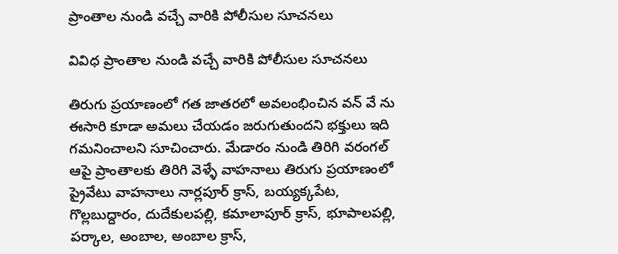ప్రాంతాల నుండి వచ్చే వారికి పోలీసుల సూచనలు

వివిధ ప్రాంతాల నుండి వచ్చే వారికి పోలీసుల సూచనలు

తిరుగు ప్రయాణంలో గత జాతరలో అవలంభించిన వన్ వే ను ఈసారి కూడా అమలు చేయడం జరుగుతుందని భక్తులు ఇది గమనించాలని సూచించారు. మేడారం నుండి తిరిగి వరంగల్ ఆపై ప్రాంతాలకు తిరిగి వెళ్ళే వాహనాలు తిరుగు ప్రయాణంలో ప్రైవేటు వాహనాలు నార్లపూర్ క్రాస్, బయ్యక్కపేట, గొల్లబుద్దారం, దుదేకులపల్లి, కమాలాపూర్ క్రాస్, భూపాలపల్లి, పర్కాల, అంబాల, అంబాల క్రాస్,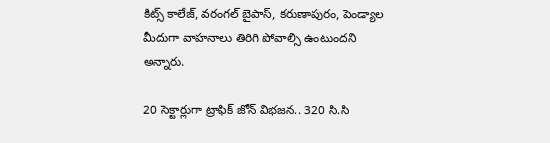కిట్స్ కాలేజ్, వరంగల్ బైపాస్, కరుణాపురం, పెండ్యాల మీదుగా వాహనాలు తిరిగి పోవాల్సి ఉంటుందని అన్నారు.

20 సెక్టార్లుగా ట్రాఫిక్ జోన్ విభజన.. 320 సి.సి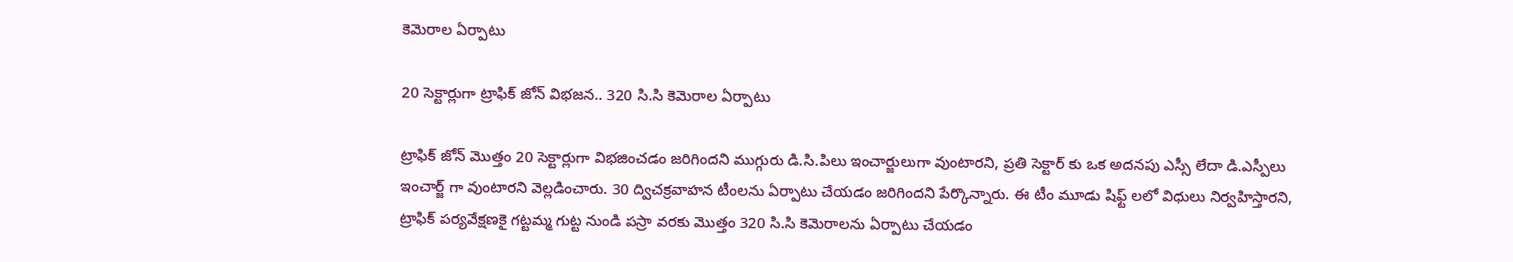కెమెరాల ఏర్పాటు

20 సెక్టార్లుగా ట్రాఫిక్ జోన్ విభజన.. 320 సి.సి కెమెరాల ఏర్పాటు

ట్రాఫిక్ జోన్ మొత్తం 20 సెక్టార్లుగా విభజించడం జరిగిందని ముగ్గురు డి.సి.పిలు ఇంచార్జులుగా వుంటారని, ప్రతి సెక్టార్ కు ఒక అదనపు ఎస్సీ లేదా డి.ఎస్పీలు ఇంచార్జ్ గా వుంటారని వెల్లడించారు. 30 ద్విచక్రవాహన టీంలను ఏర్పాటు చేయడం జరిగిందని పేర్కొన్నారు. ఈ టీం మూడు షిఫ్ట్ లలో విధులు నిర్వహిస్తారని, ట్రాఫిక్ పర్యవేక్షణకై గట్టమ్మ గుట్ట నుండి పస్రా వరకు మొత్తం 320 సి.సి కెమెరాలను ఏర్పాటు చేయడం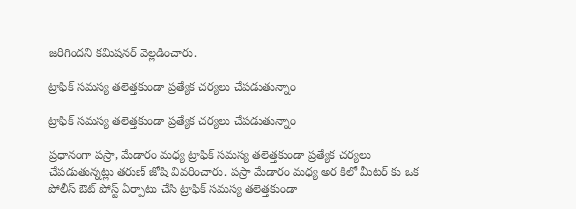జరిగిందని కమిషనర్ వెల్లడించారు.

ట్రాఫిక్ సమస్య తలెత్తకుండా ప్రత్యేక చర్యలు చేపడుతున్నాం

ట్రాఫిక్ సమస్య తలెత్తకుండా ప్రత్యేక చర్యలు చేపడుతున్నాం

ప్రధానంగా పస్రా, మేడారం మధ్య ట్రాఫిక్ సమస్య తలెత్తకుండా ప్రత్యేక చర్యలు చేపడుతున్నట్లు తరుణ్ జోషి వివరించారు. పస్రా మేడారం మధ్య అర కిలో మీటర్ కు ఒక పోలీస్ ఔట్ పోస్ట్ ఏర్పాటు చేసి ట్రాఫిక్ సమస్య తలెత్తకుండా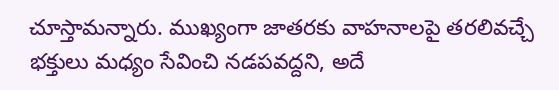చూస్తామన్నారు. ముఖ్యంగా జాతరకు వాహనాలపై తరలివచ్చే భక్తులు మధ్యం సేవించి నడపవద్దని, అదే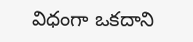విధంగా ఒకదాని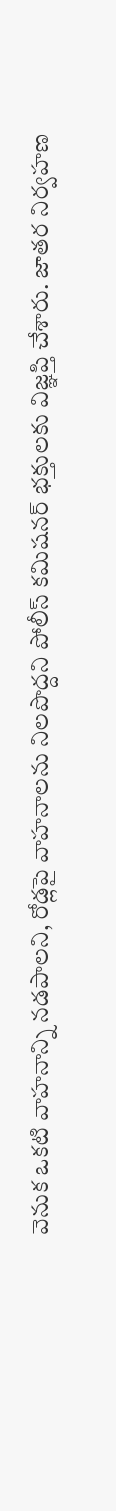వెనుక ఒకటి వాహనాన్ని నడపాలని, రోడ్లపై వాహనాలను నిలపొద్దని పోలీస్ కమిషనర్ భక్తులకు విజ్ఞప్తి చేశారు. జాతర నిర్వహణ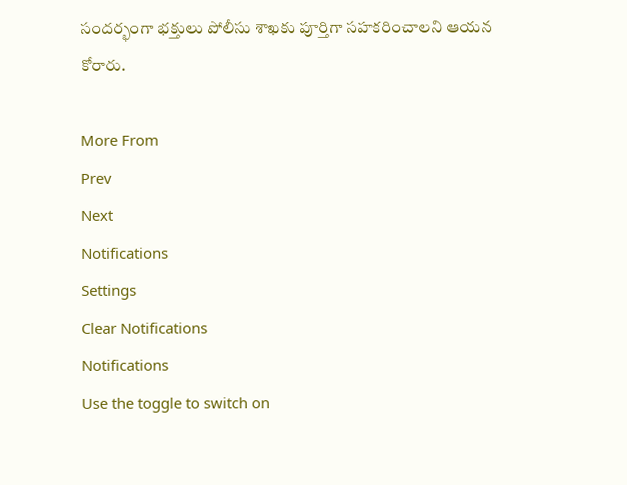సందర్భంగా భక్తులు పోలీసు శాఖకు పూర్తిగా సహకరించాలని ఆయన కోరారు.

More From
Prev
Next
Notifications
Settings
Clear Notifications
Notifications
Use the toggle to switch on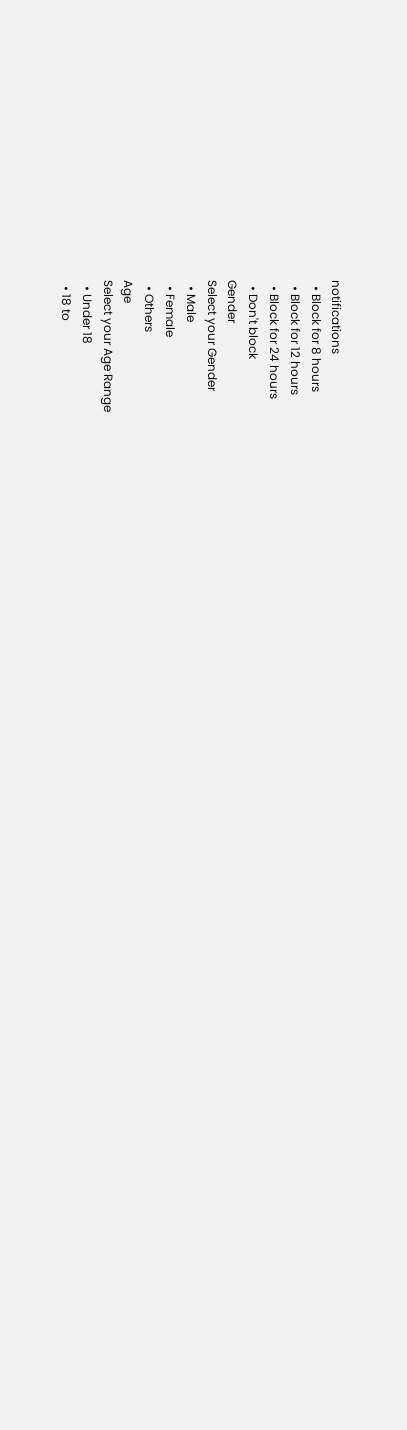notifications
  • Block for 8 hours
  • Block for 12 hours
  • Block for 24 hours
  • Don't block
Gender
Select your Gender
  • Male
  • Female
  • Others
Age
Select your Age Range
  • Under 18
  • 18 to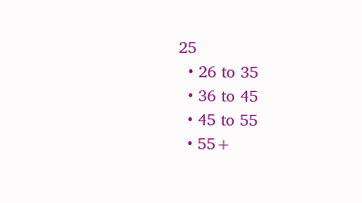25
  • 26 to 35
  • 36 to 45
  • 45 to 55
  • 55+